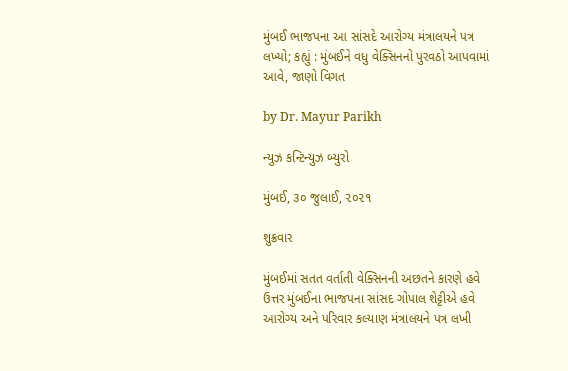મુંબઈ ભાજપના આ સાંસદે આરોગ્ય મંત્રાલયને પત્ર લખ્યો; કહ્યું : મુંબઈને વધુ વેક્સિનનો પુરવઠો આપવામાં આવે, જાણો વિગત

by Dr. Mayur Parikh

ન્યુઝ કન્ટિન્યુઝ બ્યુરો

મુંબઈ, ૩૦ જુલાઈ, ૨૦૨૧

શુક્રવાર

મુંબઈમાં સતત વર્તાતી વેક્સિનની અછતને કારણે હવે ઉત્તર મુંબઈના ભાજપના સાંસદ ગોપાલ શેટ્ટીએ હવે આરોગ્ય અને પરિવાર કલ્યાણ મંત્રાલયને પત્ર લખી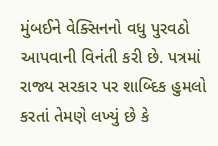મુંબઈને વેક્સિનનો વધુ પુરવઠો આપવાની વિનંતી કરી છે. પત્રમાં રાજ્ય સરકાર પર શાબ્દિક હુમલો કરતાં તેમણે લખ્યું છે કે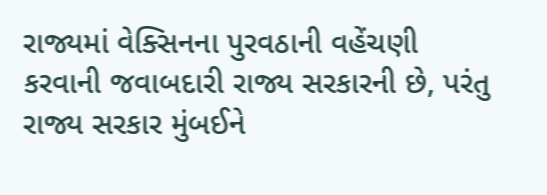રાજ્યમાં વેક્સિનના પુરવઠાની વહેંચણી કરવાની જવાબદારી રાજ્ય સરકારની છે, પરંતુ રાજ્ય સરકાર મુંબઈને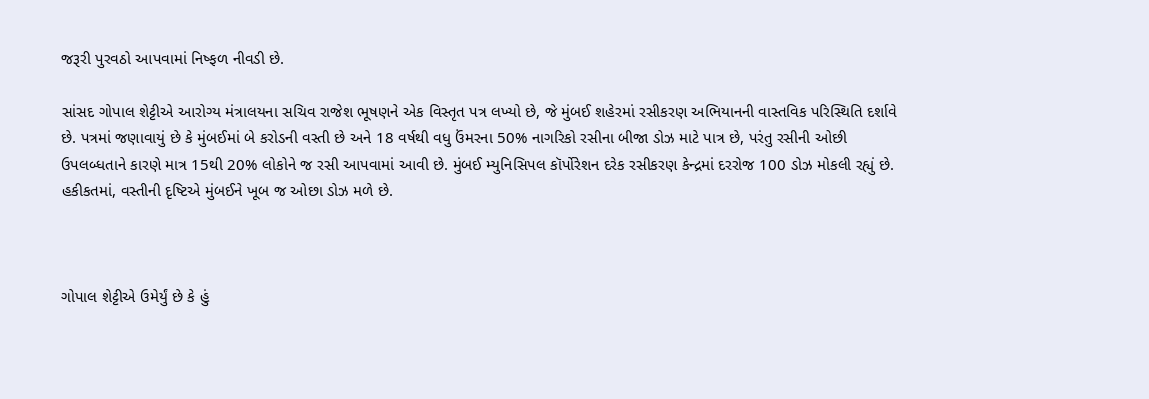જરૂરી પુરવઠો આપવામાં નિષ્ફળ નીવડી છે.

સાંસદ ગોપાલ શેટ્ટીએ આરોગ્ય મંત્રાલયના સચિવ રાજેશ ભૂષણને એક વિસ્તૃત પત્ર લખ્યો છે, જે મુંબઈ શહેરમાં રસીકરણ અભિયાનની વાસ્તવિક પરિસ્થિતિ દર્શાવે છે. પત્રમાં જણાવાયું છે કે મુંબઈમાં બે કરોડની વસ્તી છે અને 18 વર્ષથી વધુ ઉંમરના 50% નાગરિકો રસીના બીજા ડોઝ માટે પાત્ર છે, પરંતુ રસીની ઓછી ઉપલબ્ધતાને કારણે માત્ર 15થી 20% લોકોને જ રસી આપવામાં આવી છે. મુંબઈ મ્યુનિસિપલ કૉર્પોરેશન દરેક રસીકરણ કેન્દ્રમાં દરરોજ 100 ડોઝ મોકલી રહ્યું છે. હકીકતમાં, વસ્તીની દૃષ્ટિએ મુંબઈને ખૂબ જ ઓછા ડોઝ મળે છે.



ગોપાલ શેટ્ટીએ ઉમેર્યું છે કે હું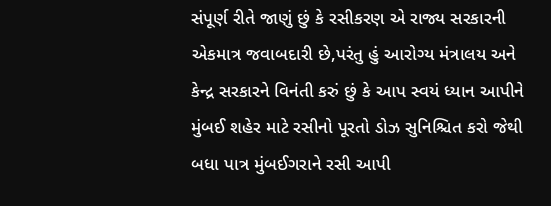સંપૂર્ણ રીતે જાણું છું કે રસીકરણ એ રાજ્ય સરકારની એકમાત્ર જવાબદારી છે,પરંતુ હું આરોગ્ય મંત્રાલય અને કેન્દ્ર સરકારને વિનંતી કરું છું કે આપ સ્વયં ધ્યાન આપીને મુંબઈ શહેર માટે રસીનો પૂરતો ડોઝ સુનિશ્ચિત કરો જેથી બધા પાત્ર મુંબઈગરાને રસી આપી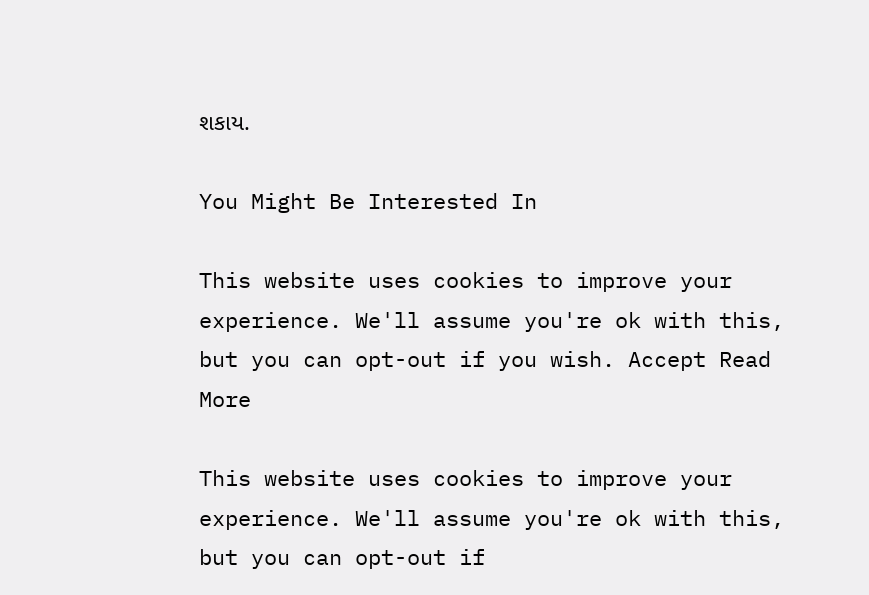શકાય.

You Might Be Interested In

This website uses cookies to improve your experience. We'll assume you're ok with this, but you can opt-out if you wish. Accept Read More

This website uses cookies to improve your experience. We'll assume you're ok with this, but you can opt-out if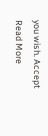you wish. Accept Read More